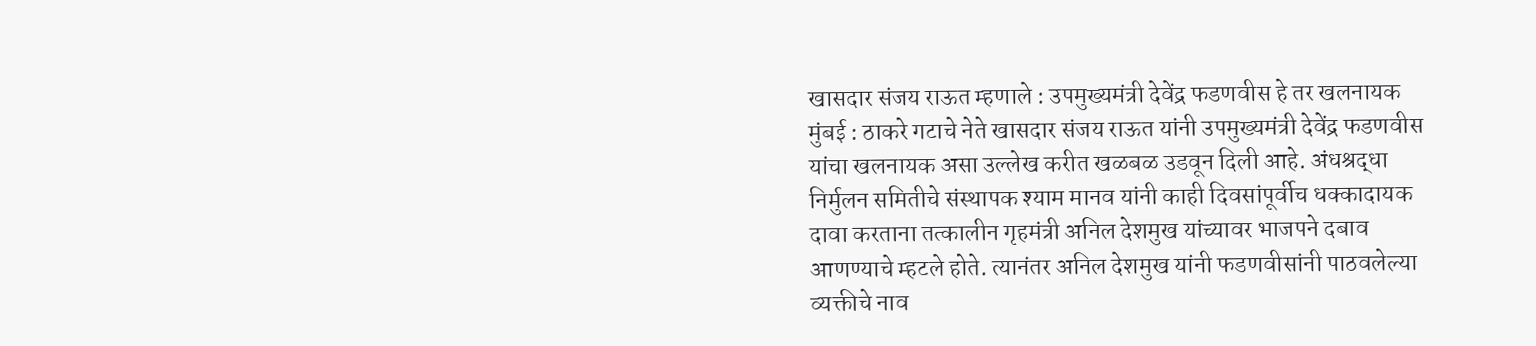खासदार संजय राऊत म्हणाले : उपमुख्यमंत्री देवेंद्र फडणवीस हे तर खलनायक
मुंबई : ठाकरे गटाचे नेते खासदार संजय राऊत यांनी उपमुख्यमंत्री देवेंद्र फडणवीस यांचा खलनायक असा उल्लेख करीत खळबळ उडवून दिली आहे. अंधश्रद्धा निर्मुलन समितीचे संस्थापक श्याम मानव यांनी काही दिवसांपूर्वीच धक्कादायक दावा करताना तत्कालीन गृहमंत्री अनिल देशमुख यांच्यावर भाजपने दबाव आणण्याचे म्हटले होते. त्यानंतर अनिल देशमुख यांनी फडणवीसांनी पाठवलेल्या व्यक्तीचे नाव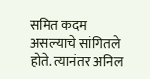समित कदम असल्याचे सांगितले होते. त्यानंतर अनिल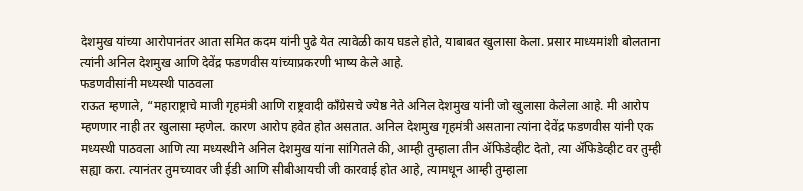देशमुख यांच्या आरोपानंतर आता समित कदम यांनी पुढे येत त्यावेळी काय घडले होते, याबाबत खुलासा केला. प्रसार माध्यमांशी बोलताना त्यांनी अनिल देशमुख आणि देवेंद्र फडणवीस यांच्याप्रकरणी भाष्य केले आहे.
फडणवीसांनी मध्यस्थी पाठवला
राऊत म्हणाले, “महाराष्ट्राचे माजी गृहमंत्री आणि राष्ट्रवादी काँग्रेसचे ज्येष्ठ नेते अनिल देशमुख यांनी जो खुलासा केलेला आहे. मी आरोप म्हणणार नाही तर खुलासा म्हणेल. कारण आरोप हवेत होत असतात. अनिल देशमुख गृहमंत्री असताना त्यांना देवेंद्र फडणवीस यांनी एक मध्यस्थी पाठवला आणि त्या मध्यस्थीने अनिल देशमुख यांना सांगितले की, आम्ही तुम्हाला तीन ॲफिडेव्हीट देतो, त्या ॲफिडेव्हीट वर तुम्ही सह्या करा. त्यानंतर तुमच्यावर जी ईडी आणि सीबीआयची जी कारवाई होत आहे, त्यामधून आम्ही तुम्हाला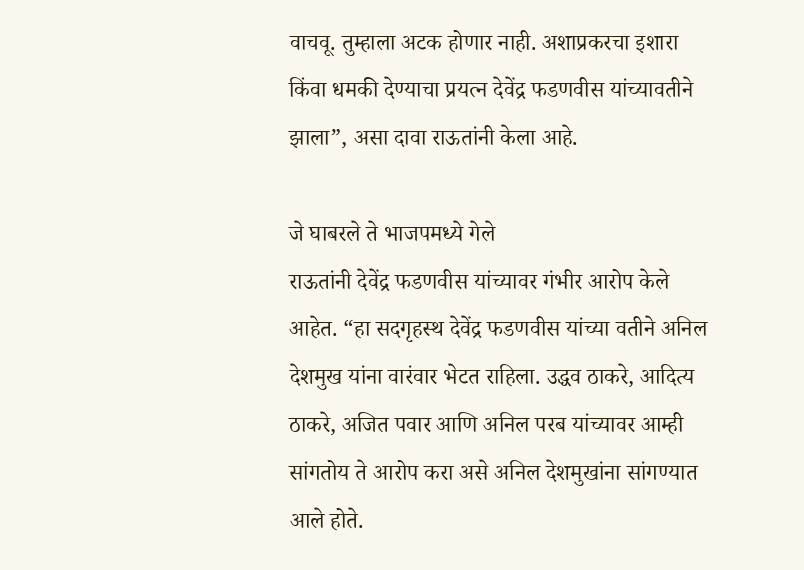वाचवू. तुम्हाला अटक होणार नाही. अशाप्रकरचा इशारा किंवा धमकी देण्याचा प्रयत्न देवेंद्र फडणवीस यांच्यावतीने झाला”, असा दावा राऊतांनी केला आहे.

जे घाबरले ते भाजपमध्ये गेले
राऊतांनी देवेंद्र फडणवीस यांच्यावर गंभीर आरोप केले आहेत. “हा सदगृहस्थ देवेंद्र फडणवीस यांच्या वतीने अनिल देशमुख यांना वारंवार भेटत राहिला. उद्धव ठाकरे, आदित्य ठाकरे, अजित पवार आणि अनिल परब यांच्यावर आम्ही सांगतोय ते आरोप करा असे अनिल देशमुखांना सांगण्यात आले होते.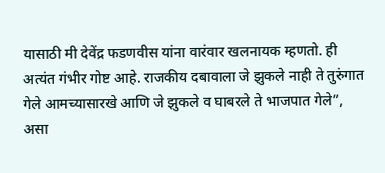यासाठी मी देवेंद्र फडणवीस यांना वारंवार खलनायक म्हणतो. ही अत्यंत गंभीर गोष्ट आहे. राजकीय दबावाला जे झुकले नाही ते तुरुंगात गेले आमच्यासारखे आणि जे झुकले व घाबरले ते भाजपात गेले”, असा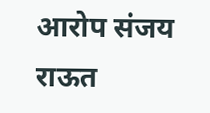आरोप संजय राऊत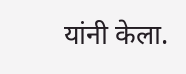यांनी केला.